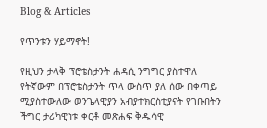Blog & Articles

የጥንቱን ሃይማኖት!

የዚህን ታላቅ ፕሮቴስታንት ሐዳሲ ንግግር ያስተዋለ የትኛውም በፕሮቴስታንት ጥላ ውስጥ ያለ ሰው በቀጣይ ሚያስተውለው ወንጌላዊያን አብያተክርስቲያናት የገቡበትን ችግር ታሪካዊነቱ ቀርቶ መጽሐፍ ቅዱሳዊ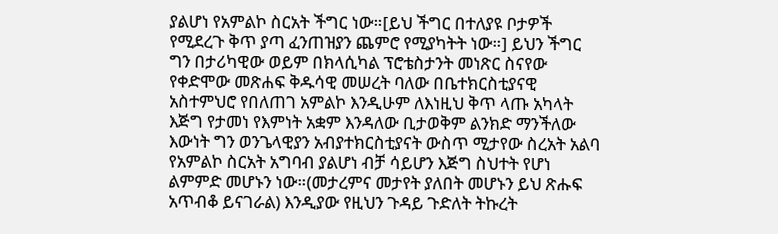ያልሆነ የአምልኮ ስርአት ችግር ነው።[ይህ ችግር በተለያዩ ቦታዎች የሚደረጉ ቅጥ ያጣ ፈንጠዝያን ጨምሮ የሚያካትት ነው።] ይህን ችግር ግን በታሪካዊው ወይም በክላሲካል ፕሮቴስታንት መነጽር ስናየው የቀድሞው መጽሐፍ ቅዱሳዊ መሠረት ባለው በቤተክርስቲያናዊ አስተምህሮ የበለጠገ አምልኮ እንዲሁም ለእነዚህ ቅጥ ላጡ አካላት እጅግ የታመነ የእምነት አቋም እንዳለው ቢታወቅም ልንክድ ማንችለው እውነት ግን ወንጌላዊያን አብያተክርስቲያናት ውስጥ ሚታየው ስረአት አልባ የአምልኮ ስርአት አግባብ ያልሆነ ብቻ ሳይሆን እጅግ ስህተት የሆነ ልምምድ መሆኑን ነው።(መታረምና መታየት ያለበት መሆኑን ይህ ጽሑፍ አጥብቆ ይናገራል) እንዲያው የዚህን ጉዳይ ጉድለት ትኩረት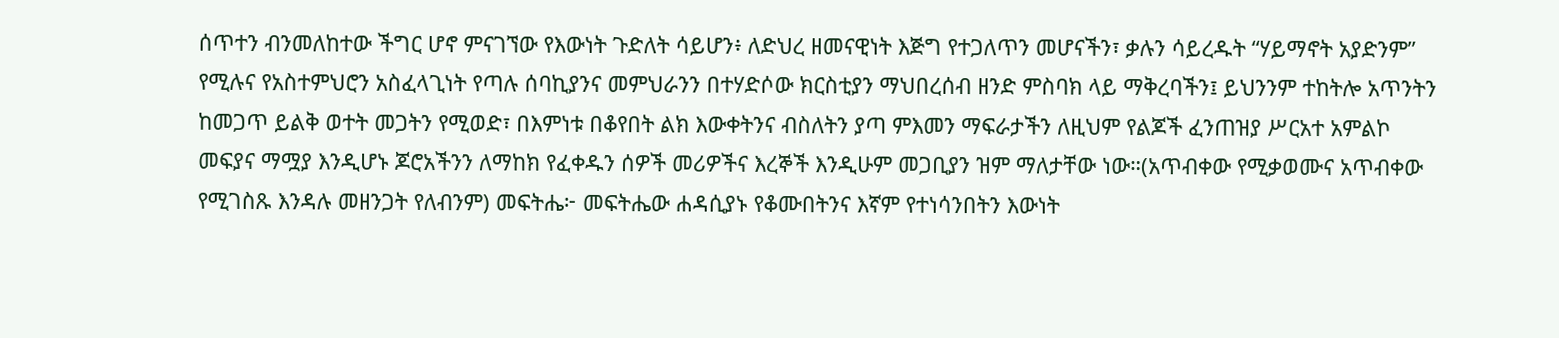ሰጥተን ብንመለከተው ችግር ሆኖ ምናገኘው የእውነት ጉድለት ሳይሆን፥ ለድህረ ዘመናዊነት እጅግ የተጋለጥን መሆናችን፣ ቃሉን ሳይረዱት “ሃይማኖት አያድንም” የሚሉና የአስተምህሮን አስፈላጊነት የጣሉ ሰባኪያንና መምህራንን በተሃድሶው ክርስቲያን ማህበረሰብ ዘንድ ምስባክ ላይ ማቅረባችን፤ ይህንንም ተከትሎ አጥንትን ከመጋጥ ይልቅ ወተት መጋትን የሚወድ፣ በእምነቱ በቆየበት ልክ እውቀትንና ብስለትን ያጣ ምእመን ማፍራታችን ለዚህም የልጆች ፈንጠዝያ ሥርአተ አምልኮ መፍያና ማሟያ እንዲሆኑ ጆሮአችንን ለማከክ የፈቀዱን ሰዎች መሪዎችና እረኞች እንዲሁም መጋቢያን ዝም ማለታቸው ነው።(አጥብቀው የሚቃወሙና አጥብቀው የሚገስጹ እንዳሉ መዘንጋት የለብንም) መፍትሔ፦ መፍትሔው ሐዳሲያኑ የቆሙበትንና እኛም የተነሳንበትን እውነት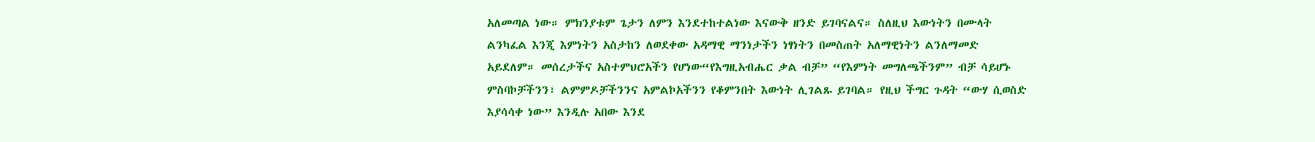አለመጣል ነው። ምክንያቱም ጌታን ለምን እንደተከተልነው እናውቅ ዘንድ ይገባናልና። ስለዚህ እውነትን በሙላት ልንካፈል እንጂ እምነትን አስታከን ለወደቀው አዳማዊ ማንነታችን ነፃነትን በመስጠት አለማዊነትን ልንለማመድ አይደለም። መሰረታችና አስተምህሮአችን የሆነው“የእግዚአብሔር ቃል ብቻ” “የእምነት መግለጫችንም” ብቻ ሳይሆኑ ምስባኮቻችንን፣ ልምምዶቻችንንና አምልኮአችንን የቆምንበት እውነት ሊገልጹ ይገባል። የዚህ ችግር ጉዳት “ውሃ ሲወስድ እያሳሳቀ ነው” እንዲሉ አበው እንደ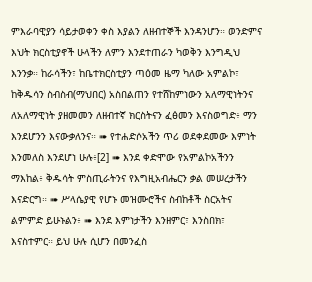ምእራባዊያን ሳይታወቀን ቀስ እያልን ለዘብተኞች እንዳንሆን። ወንድምና እህት ክርስቲያኖች ሁላችን ለምን እንደተጠራን ካወቅን እንግዲህ እንንቃ። ከራሳችን፣ ከቤተክርስቲያን ጣዕመ ዜማ ካለው አምልኮ፣ ከቅዱሳን ስብስብ(ማህበር) አስበልጠን የተሸከምነውን አለማዊነትንና ለአለማዊነት ያዘመመን ለዘብተኛ ክርስትናን ፈፅመን እናስወግድ፥ ማን እንደሆንን እናውቃለንና። ➠ የተሐድሶአችን ጥሪ ወደቀደመው እምነት እንመለስ እንደሆነ ሁሉ፥[2] ➠ እንደ ቀድሞው የአምልኮአችንን ማእከል፥ ቅዱሳት ምስጢራትንና የእግዚአብሔርን ቃል መሠረታችን እናድርግ። ➠ ሥላሴያዊ የሆኑ መዝሙሮችና ስብከቶች ስርአትና ልምምድ ይሁኑልን፥ ➠ እንደ እምነታችን እንዘምር፣ እንስበክ፣ እናስተምር። ይህ ሁሉ ሲሆን በመንፈስ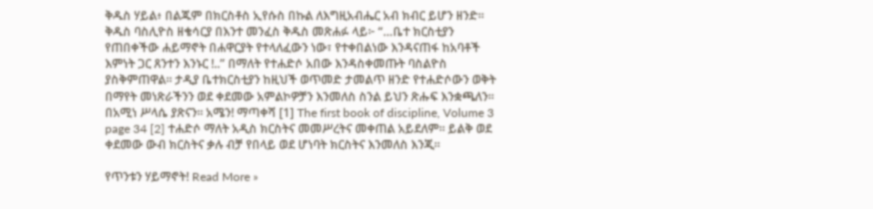ቅዱስ ሃይል፥ በልጁም በክርስቶስ ኢየሱስ በኩል ለእግዚአብሔር አብ ክብር ይሆን ዘንድ። ቅዱስ ባስሊዮስ ዘቄሳርያ በእንተ መንፈስ ቅዱስ መጽሐፉ ላይ፦ “…ቤተ ክርስቲያን የጠበቀችው ሐይማኖት በሐዋርያት የተላለፈውን ነው፣ የተቀበልነው እንዳናጠፋ ከአባቶች እምነት ጋር ጸንተን እንኑር !..” በማለት የተሐድሶ አበው እንዳስቀመጡት ባስልዮስ ያስቅምጠዋል። ታዲያ ቤተክርስቲያን ከዚህች ወጥመድ ታመልጥ ዘንድ የተሐድሶውን ወቅት በማየት መነጽራችንን ወደ ቀደመው አምልኮዎቻን እንመለስ ስንል ይህን ጽሑፍ እንቋጫለን። በአሚነ ሥላሴ ያጽናን። አሜን! ማጣቀሻ [1] The first book of discipline, Volume 3 page 34 [2] ተሐድሶ ማለት አዲስ ክርስትና መመሥረትና መቀጠል አይደለም። ይልቅ ወደ ቀደመው ውብ ክርስትና ቃሉ ብቻ የበላይ ወደ ሆነባት ክርስትና እንመለስ እንጂ።

የጥንቱን ሃይማኖት! Read More »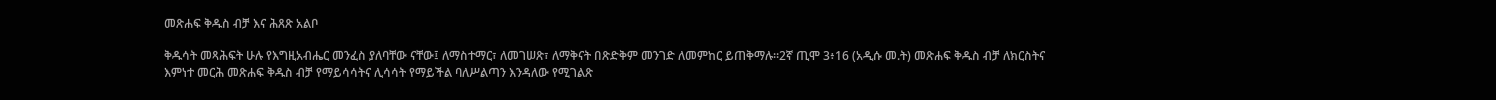መጽሐፍ ቅዱስ ብቻ እና ሕጸጽ አልቦ

ቅዱሳት መጻሕፍት ሁሉ የእግዚአብሔር መንፈስ ያለባቸው ናቸው፤ ለማስተማር፣ ለመገሠጽ፣ ለማቅናት በጽድቅም መንገድ ለመምከር ይጠቅማሉ።2ኛ ጢሞ 3፥16 (አዲሱ መ.ት) መጽሐፍ ቅዱስ ብቻ ለክርስትና እምነተ መርሕ መጽሐፍ ቅዱስ ብቻ የማይሳሳትና ሊሳሳት የማይችል ባለሥልጣን እንዳለው የሚገልጽ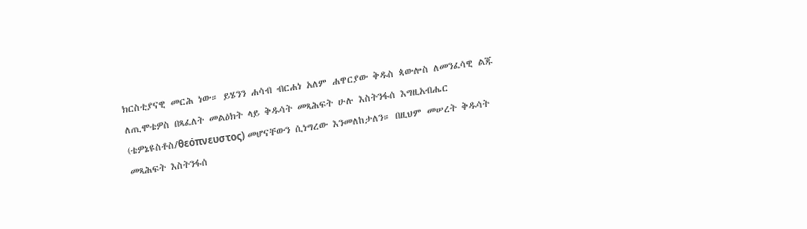ክርስቲያናዊ መርሕ ነው። ይሄንን ሐሳብ ብርሐነ አለም ሐዋርያው ቅዱስ ጳውሎስ ለመንፈሳዊ ልጁ ለጢሞቴዎስ በጻፈለት መልዕክት ላይ ቅዱሳት መጻሕፍት ሁሉ እስትንፋሰ እግዚአብሔር (ቴዎኔዩስቶስ/θεόπνευστος) መሆናቸውን ሲነግረው እንመለከታለን። በዚህም መሠረት ቅዱሳት መጻሕፍት እስትንፋሰ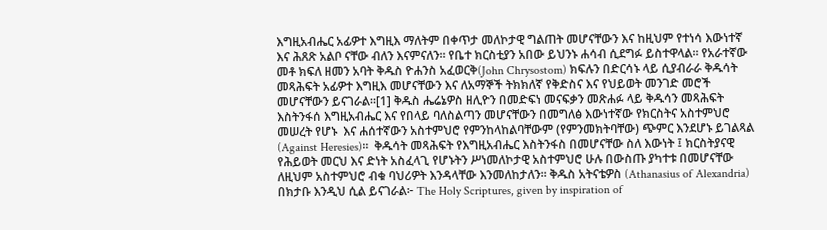እግዚአብሔር አፊዎተ እግዚእ ማለትም በቀጥታ መለኮታዊ ግልጠት መሆናቸውን እና ከዚህም የተነሳ እውነተኛ እና ሕጸጽ አልቦ ናቸው ብለን እናምናለን። የቤተ ክርስቲያን አበው ይህንኑ ሐሳብ ሲደግፉ ይስተዋላል። የአራተኛው መቶ ክፍለ ዘመን አባት ቅዱስ ዮሐንስ አፈወርቅ(John Chrysostom) ክፍሉን በድርሳኑ ላይ ሲያብራራ ቅዱሳት መጻሕፍት አፊዎተ እግዚእ መሆናቸውን እና ለአማኞች ትክክለኛ የቅድስና እና የህይወት መንገድ መሮች መሆናቸውን ይናገራል።[1] ቅዱስ ሔሬኔዎስ ዘሊዮን በመድፍነ መናፍቃን መጽሐፉ ላይ ቅዱሳን መጻሕፍት እስትንፋሰ እግዚአብሔር እና የበላይ ባለስልጣን መሆናቸውን በመግለፅ እውነተኛው የክርስትና አስተምህሮ መሠረት የሆኑ  እና ሐሰተኛውን አስተምህሮ የምንከላከልባቸውም (የምንመክትባቸው) ጭምር እንደሆኑ ይገልጻል (Against Heresies)።  ቅዱሳት መጻሕፍት የእግዚአብሔር እስትንፋስ በመሆናቸው ስለ እውነት ፤ ክርስትያናዊ የሕይወት መርህ እና ድነት አስፈላጊ የሆኑትን ሥነመለኮታዊ አስተምህሮ ሁሉ በውስጡ ያካተቱ በመሆናቸው ለዚህም አስተምህሮ ብቁ ባህሪዎት እንዳላቸው እንመለከታለን። ቅዱስ አትናቴዎስ (Athanasius of Alexandria) በክታቡ እንዲህ ሲል ይናገራል፦ The Holy Scriptures, given by inspiration of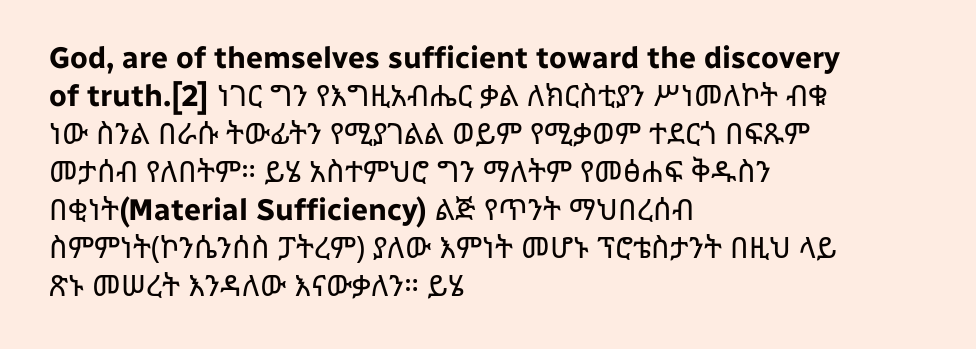God, are of themselves sufficient toward the discovery of truth.[2] ነገር ግን የእግዚአብሔር ቃል ለክርስቲያን ሥነመለኮት ብቁ ነው ስንል በራሱ ትውፊትን የሚያገልል ወይም የሚቃወም ተደርጎ በፍጹም መታሰብ የለበትም። ይሄ አስተምህሮ ግን ማለትም የመፅሐፍ ቅዱስን በቂነት(Material Sufficiency) ልጅ የጥንት ማህበረሰብ ስምምነት(ኮንሴንሰስ ፓትረም) ያለው እምነት መሆኑ ፕሮቴስታንት በዚህ ላይ ጽኑ መሠረት እንዳለው እናውቃለን። ይሄ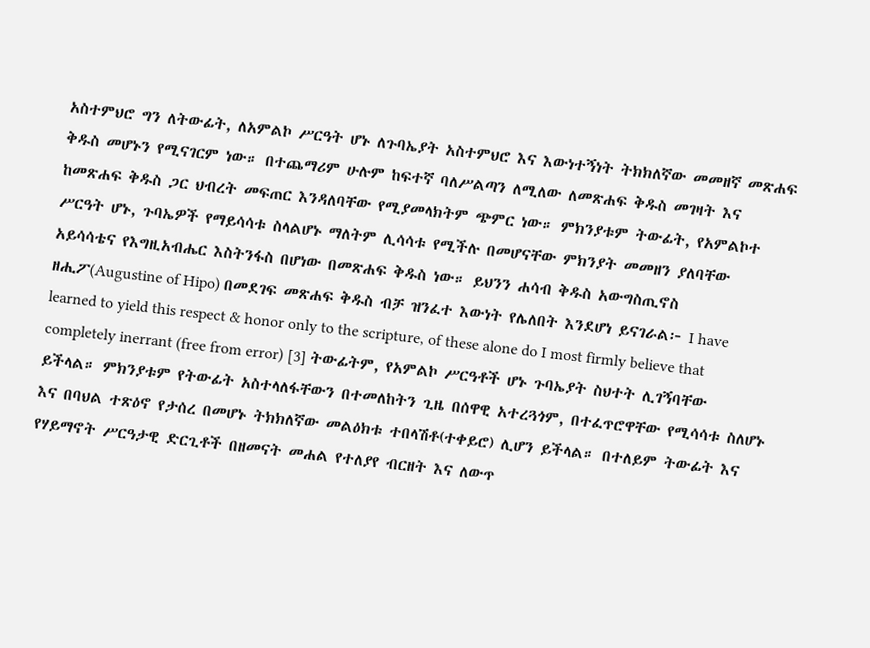አስተምህሮ ግን ለትውፊት, ለአምልኮ ሥርዓት ሆኑ ለጉባኤያት አስተምህሮ እና እውነተኝነት ትክክለኛው መመዘኛ መጽሐፍ ቅዱስ መሆኑን የሚናገርም ነው። በተጨማሪም ሁሉም ከፍተኛ ባለሥልጣን ለሚለው ለመጽሐፍ ቅዱስ መገዛት እና ከመጽሐፍ ቅዱስ ጋር ህብረት መፍጠር እንዳለባቸው የሚያመላክትም ጭምር ነው። ምክንያቱም ትውፊት, የአምልኮተ ሥርዓት ሆኑ, ጉባኤዎች የማይሳሳቱ ስላልሆኑ ማለትም ሊሳሳቱ የሚችሉ በመሆናቸው ምክንያት መመዘን ያለባቸው አይሳሳቴና የእግዚአብሔር እስትንፋስ በሆነው በመጽሐፍ ቅዱስ ነው። ይህንን ሐሳብ ቅዱስ አውግስጢኖስ ዘሒፖ(Augustine of Hipo) በመደገፍ መጽሐፍ ቅዱስ ብቻ ዝንፈተ እውነት የሌለበት እንደሆነ ይናገራል፦ I have learned to yield this respect & honor only to the scripture, of these alone do I most firmly believe that completely inerrant (free from error) [3] ትውፊትም, የአምልኮ ሥርዓቶች ሆኑ ጉባኤያት ስህተት ሊገኝባቸው ይችላል። ምክንያቱም የትውፊት አስተላለፋቸውን በተመለከትን ጊዜ በሰዋዊ አተረጓጎም, በተፈጥሮዋቸው የሚሳሳቱ ስለሆኑ እና በባህል ተጽዕኖ የታሰረ በመሆኑ ትክክለኛው መልዕክቱ ተበላሽቶ(ተቀይሮ) ሊሆን ይችላል። በተለይም ትውፊት እና የሃይማኖት ሥርዓታዊ ድርጊቶች በዘመናት መሐል የተለያየ ብርዘት እና ለውጥ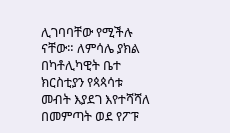ሊገባባቸው የሚችሉ ናቸው። ለምሳሌ ያክል በካቶሊካዊት ቤተ ክርስቲያን የጳጳሳቱ መብት እያደገ እየተሻሻለ በመምጣት ወደ የፖፑ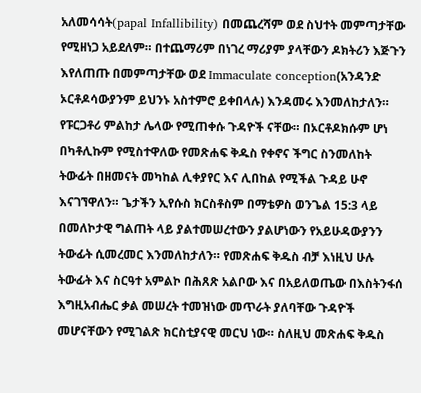አለመሳሳት(papal Infallibility) በመጨረሻም ወደ ስህተት መምጣታቸው የሚዘነጋ አይደለም። በተጨማሪም በነገረ ማሪያም ያላቸውን ዶክትሪን እጅጉን እየለጠጡ በመምጣታቸው ወደ Immaculate conception(አንዳንድ ኦርቶዶሳውያንም ይህንኑ አስተምሮ ይቀበላሉ) እንዳመሩ እንመለከታለን። የፑርጋቶሪ ምልከታ ሌላው የሚጠቀሱ ጉዳዮች ናቸው። በኦርቶዶክሱም ሆነ በካቶሊኩም የሚስተዋለው የመጽሐፍ ቅዱስ የቀኖና ችግር ስንመለከት ትውፊት በዘመናት መካከል ሊቀያየር እና ሊበከል የሚችል ጉዳይ ሁኖ እናገኘዋለን። ጌታችን ኢየሱስ ክርስቶስም በማቴዎስ ወንጌል 15:3 ላይ በመለኮታዊ ግልጠት ላይ ያልተመሠረተውን ያልሆነውን የአይሁዳውያንን ትውፊት ሲመረመር እንመለከታለን። የመጽሐፍ ቅዱስ ብቻ እነዚህ ሁሉ ትውፊት እና ስርዓተ አምልኮ በሕጸጽ አልቦው እና በአይለወጤው በእስትንፋሰ እግዚአብሔር ቃል መሠረት ተመዝነው መጥራት ያለባቸው ጉዳዮች መሆናቸውን የሚገልጽ ክርስቲያናዊ መርህ ነው። ስለዚህ መጽሐፍ ቅዱስ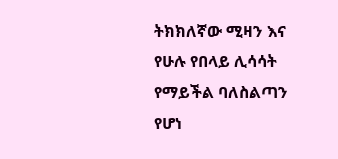ትክክለኛው ሚዛን እና የሁሉ የበላይ ሊሳሳት የማይችል ባለስልጣን የሆነ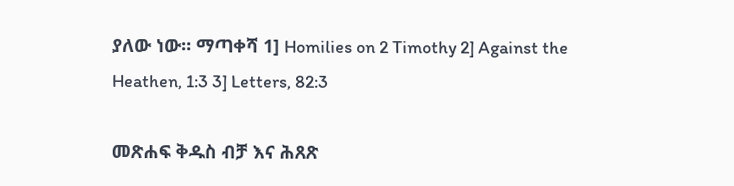ያለው ነው። ማጣቀሻ 1] Homilies on 2 Timothy 2] Against the Heathen, 1:3 3] Letters, 82:3

መጽሐፍ ቅዱስ ብቻ እና ሕጸጽ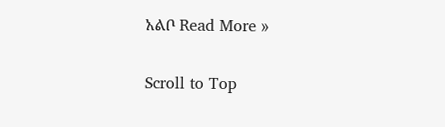አልቦ Read More »

Scroll to Top